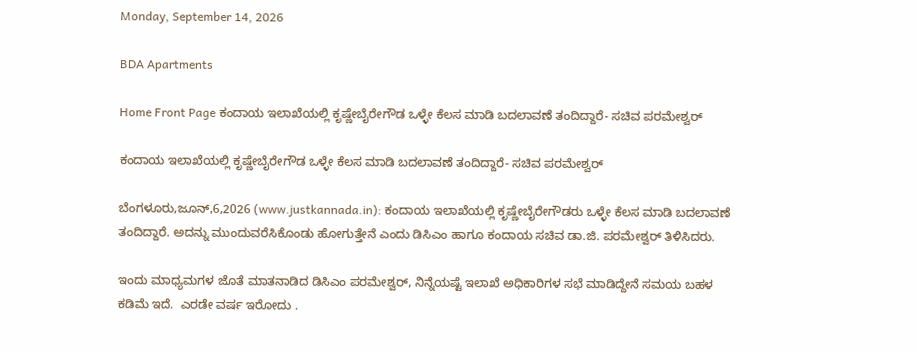Monday, September 14, 2026

BDA Apartments

Home Front Page ಕಂದಾಯ ಇಲಾಖೆಯಲ್ಲಿ ಕೃಷ್ಣೇಬೈರೇಗೌಡ ಒಳ್ಳೇ ಕೆಲಸ ಮಾಡಿ ಬದಲಾವಣೆ ತಂದಿದ್ದಾರೆ- ಸಚಿವ ಪರಮೇಶ್ವರ್

ಕಂದಾಯ ಇಲಾಖೆಯಲ್ಲಿ ಕೃಷ್ಣೇಬೈರೇಗೌಡ ಒಳ್ಳೇ ಕೆಲಸ ಮಾಡಿ ಬದಲಾವಣೆ ತಂದಿದ್ದಾರೆ- ಸಚಿವ ಪರಮೇಶ್ವರ್

ಬೆಂಗಳೂರು,ಜೂನ್,6,2026 (www.justkannada.in): ಕಂದಾಯ ಇಲಾಖೆಯಲ್ಲಿ ಕೃಷ್ಣೇಬೈರೇಗೌಡರು ಒಳ್ಳೇ ಕೆಲಸ ಮಾಡಿ ಬದಲಾವಣೆ ತಂದಿದ್ದಾರೆ. ಅದನ್ನು ಮುಂದುವರೆಸಿಕೊಂಡು ಹೋಗುತ್ತೇನೆ ಎಂದು ಡಿಸಿಎಂ ಹಾಗೂ ಕಂದಾಯ ಸಚಿವ ಡಾ.ಜಿ. ಪರಮೇಶ್ವರ್ ತಿಳಿಸಿದರು.

ಇಂದು ಮಾಧ್ಯಮಗಳ ಜೊತೆ ಮಾತನಾಡಿದ ಡಿಸಿಎಂ ಪರಮೇಶ್ವರ್, ನಿನ್ನೆಯಷ್ಟೆ ಇಲಾಖೆ ಅಧಿಕಾರಿಗಳ ಸಭೆ ಮಾಡಿದ್ದೇನೆ ಸಮಯ ಬಹಳ ಕಡಿಮೆ ಇದೆ.  ಎರಡೇ ವರ್ಷ ಇರೋದು .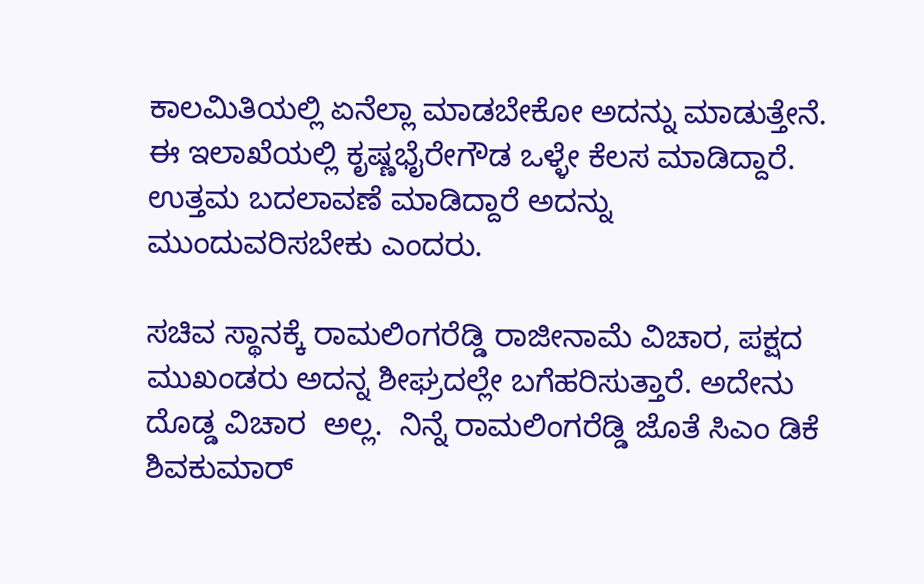ಕಾಲಮಿತಿಯಲ್ಲಿ ಏನೆಲ್ಲಾ ಮಾಡಬೇಕೋ ಅದನ್ನು ಮಾಡುತ್ತೇನೆ.  ಈ ಇಲಾಖೆಯಲ್ಲಿ ಕೃಷ್ಣಭೈರೇಗೌಡ ಒಳ್ಳೇ ಕೆಲಸ ಮಾಡಿದ್ದಾರೆ. ಉತ್ತಮ ಬದಲಾವಣೆ ಮಾಡಿದ್ದಾರೆ ಅದನ್ನು ಮುಂದುವರಿಸಬೇಕು ಎಂದರು.

ಸಚಿವ ಸ್ಥಾನಕ್ಕೆ ರಾಮಲಿಂಗರೆಡ್ಡಿ ರಾಜೀನಾಮೆ ವಿಚಾರ, ಪಕ್ಷದ ಮುಖಂಡರು ಅದನ್ನ ಶೀಘ್ರದಲ್ಲೇ ಬಗೆಹರಿಸುತ್ತಾರೆ. ಅದೇನು ದೊಡ್ಡ ವಿಚಾರ  ಅಲ್ಲ.  ನಿನ್ನೆ ರಾಮಲಿಂಗರೆಡ್ಡಿ ಜೊತೆ ಸಿಎಂ ಡಿಕೆ ಶಿವಕುಮಾರ್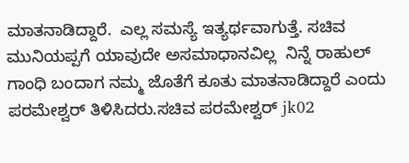ಮಾತನಾಡಿದ್ದಾರೆ.  ಎಲ್ಲ ಸಮಸ್ಯೆ ಇತ್ಯರ್ಥವಾಗುತ್ತೆ. ಸಚಿವ ಮುನಿಯಪ್ಪಗೆ ಯಾವುದೇ ಅಸಮಾಧಾನವಿಲ್ಲ  ನಿನ್ನೆ ರಾಹುಲ್ ಗಾಂಧಿ ಬಂದಾಗ ನಮ್ಮ ಜೊತೆಗೆ ಕೂತು ಮಾತನಾಡಿದ್ದಾರೆ ಎಂದು ಪರಮೇಶ್ವರ್ ತಿಳಿಸಿದರು.ಸಚಿವ ಪರಮೇಶ್ವರ್ jk02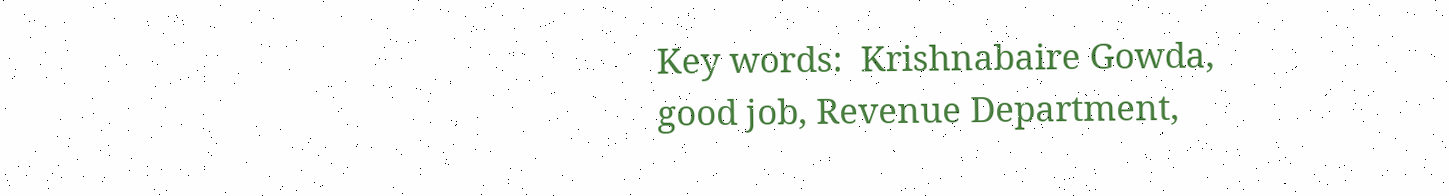Key words:  Krishnabaire Gowda, good job, Revenue Department,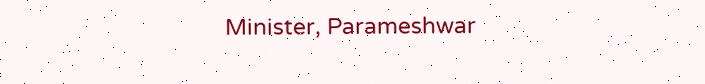Minister, Parameshwar